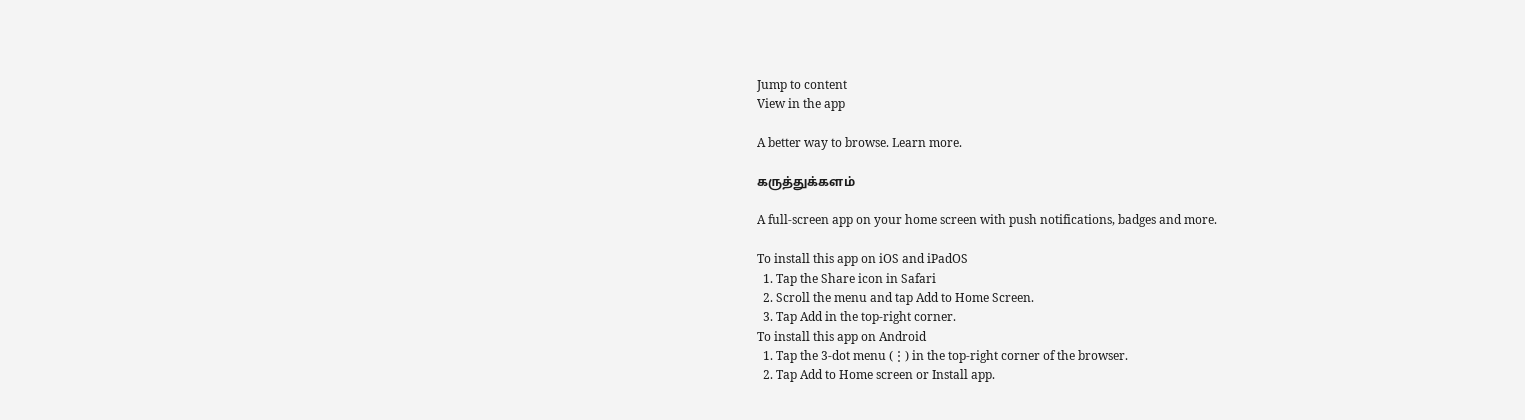Jump to content
View in the app

A better way to browse. Learn more.

கருத்துக்களம்

A full-screen app on your home screen with push notifications, badges and more.

To install this app on iOS and iPadOS
  1. Tap the Share icon in Safari
  2. Scroll the menu and tap Add to Home Screen.
  3. Tap Add in the top-right corner.
To install this app on Android
  1. Tap the 3-dot menu (⋮) in the top-right corner of the browser.
  2. Tap Add to Home screen or Install app.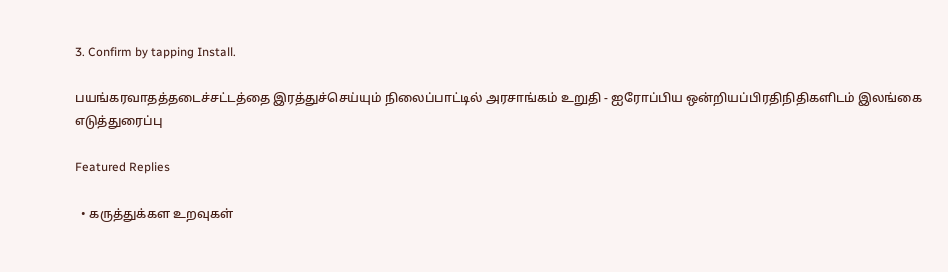3. Confirm by tapping Install.

பயங்கரவாதத்தடைச்சட்டத்தை இரத்துச்செய்யும் நிலைப்பாட்டில் அரசாங்கம் உறுதி - ஐரோப்பிய ஒன்றியப்பிரதிநிதிகளிடம் இலங்கை எடுத்துரைப்பு

Featured Replies

  • கருத்துக்கள உறவுகள்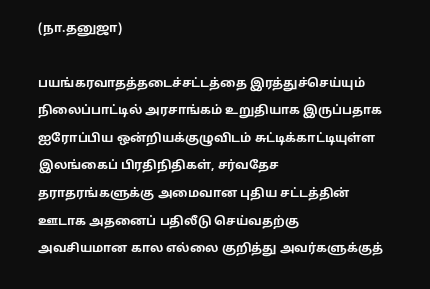(நா.தனுஜா)

பயங்கரவாதத்தடைச்சட்டத்தை இரத்துச்செய்யும் நிலைப்பாட்டில் அரசாங்கம் உறுதியாக இருப்பதாக ஐரோப்பிய ஒன்றியக்குழுவிடம் சுட்டிக்காட்டியுள்ள இலங்கைப் பிரதிநிதிகள், சர்வதேச தராதரங்களுக்கு அமைவான புதிய சட்டத்தின் ஊடாக அதனைப் பதிலீடு செய்வதற்கு அவசியமான கால எல்லை குறித்து அவர்களுக்குத்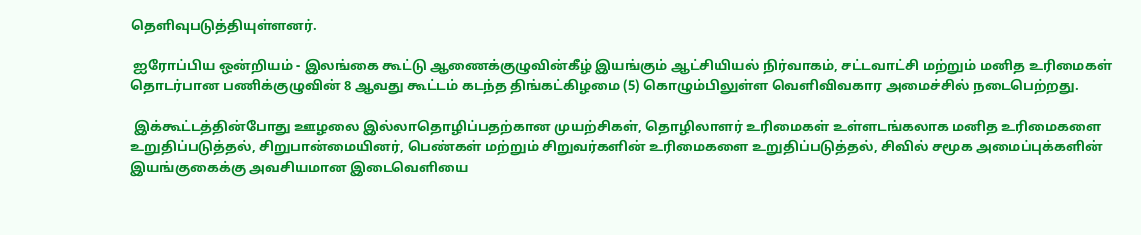தெளிவுபடுத்தியுள்ளனர்.

 ஐரோப்பிய ஒன்றியம் - இலங்கை கூட்டு ஆணைக்குழுவின்கீழ் இயங்கும் ஆட்சியியல் நிர்வாகம், சட்டவாட்சி மற்றும் மனித உரிமைகள் தொடர்பான பணிக்குழுவின் 8 ஆவது கூட்டம் கடந்த திங்கட்கிழமை (5) கொழும்பிலுள்ள வெளிவிவகார அமைச்சில் நடைபெற்றது.

 இக்கூட்டத்தின்போது ஊழலை இல்லாதொழிப்பதற்கான முயற்சிகள், தொழிலாளர் உரிமைகள் உள்ளடங்கலாக மனித உரிமைகளை உறுதிப்படுத்தல், சிறுபான்மையினர், பெண்கள் மற்றும் சிறுவர்களின் உரிமைகளை உறுதிப்படுத்தல், சிவில் சமூக அமைப்புக்களின் இயங்குகைக்கு அவசியமான இடைவெளியை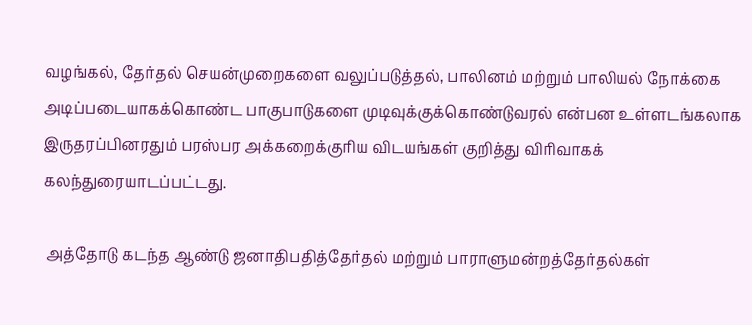வழங்கல், தேர்தல் செயன்முறைகளை வலுப்படுத்தல், பாலினம் மற்றும் பாலியல் நோக்கை அடிப்படையாகக்கொண்ட பாகுபாடுகளை முடிவுக்குக்கொண்டுவரல் என்பன உள்ளடங்கலாக இருதரப்பினரதும் பரஸ்பர அக்கறைக்குரிய விடயங்கள் குறித்து விரிவாகக் கலந்துரையாடப்பட்டது.

 அத்தோடு கடந்த ஆண்டு ஜனாதிபதித்தேர்தல் மற்றும் பாராளுமன்றத்தேர்தல்கள்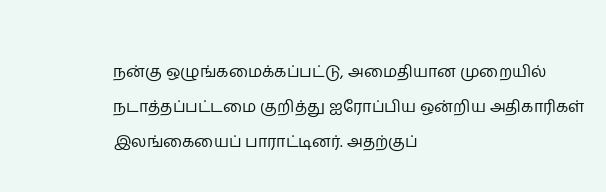நன்கு ஒழுங்கமைக்கப்பட்டு, அமைதியான முறையில் நடாத்தப்பட்டமை குறித்து ஐரோப்பிய ஒன்றிய அதிகாரிகள் இலங்கையைப் பாராட்டினர். அதற்குப்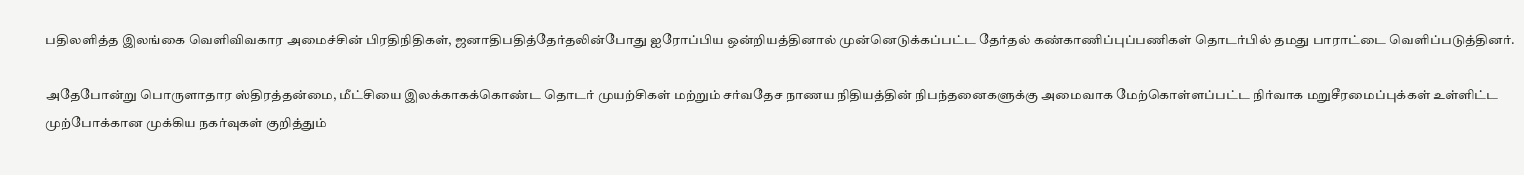பதிலளித்த இலங்கை வெளிவிவகார அமைச்சின் பிரதிநிதிகள், ஜனாதிபதித்தேர்தலின்போது ஐரோப்பிய ஒன்றியத்தினால் முன்னெடுக்கப்பட்ட தேர்தல் கண்காணிப்புப்பணிகள் தொடர்பில் தமது பாராட்டை வெளிப்படுத்தினர்.

அதேபோன்று பொருளாதார ஸ்திரத்தன்மை, மீட்சியை இலக்காகக்கொண்ட தொடர் முயற்சிகள் மற்றும் சர்வதேச நாணய நிதியத்தின் நிபந்தனைகளுக்கு அமைவாக மேற்கொள்ளப்பட்ட நிர்வாக மறுசீரமைப்புக்கள் உள்ளிட்ட முற்போக்கான முக்கிய நகர்வுகள் குறித்தும்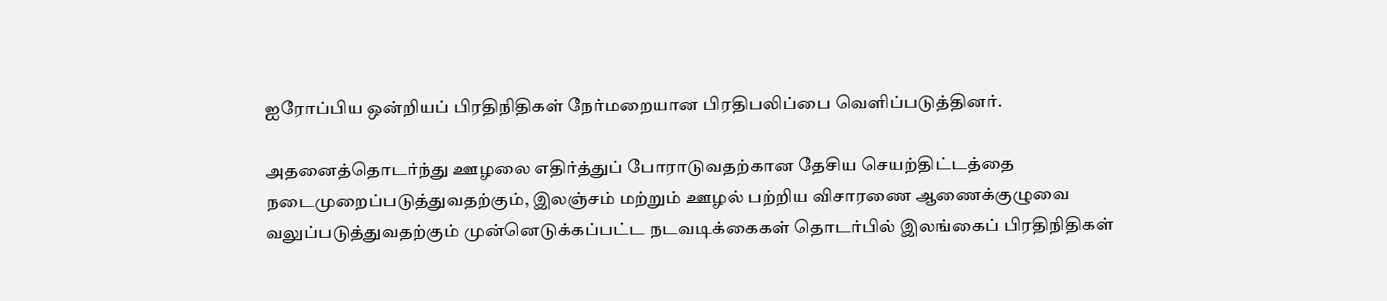ஐரோப்பிய ஒன்றியப் பிரதிநிதிகள் நேர்மறையான பிரதிபலிப்பை வெளிப்படுத்தினர்.

அதனைத்தொடர்ந்து ஊழலை எதிர்த்துப் போராடுவதற்கான தேசிய செயற்திட்டத்தை நடைமுறைப்படுத்துவதற்கும், இலஞ்சம் மற்றும் ஊழல் பற்றிய விசாரணை ஆணைக்குழுவை வலுப்படுத்துவதற்கும் முன்னெடுக்கப்பட்ட நடவடிக்கைகள் தொடர்பில் இலங்கைப் பிரதிநிதிகள்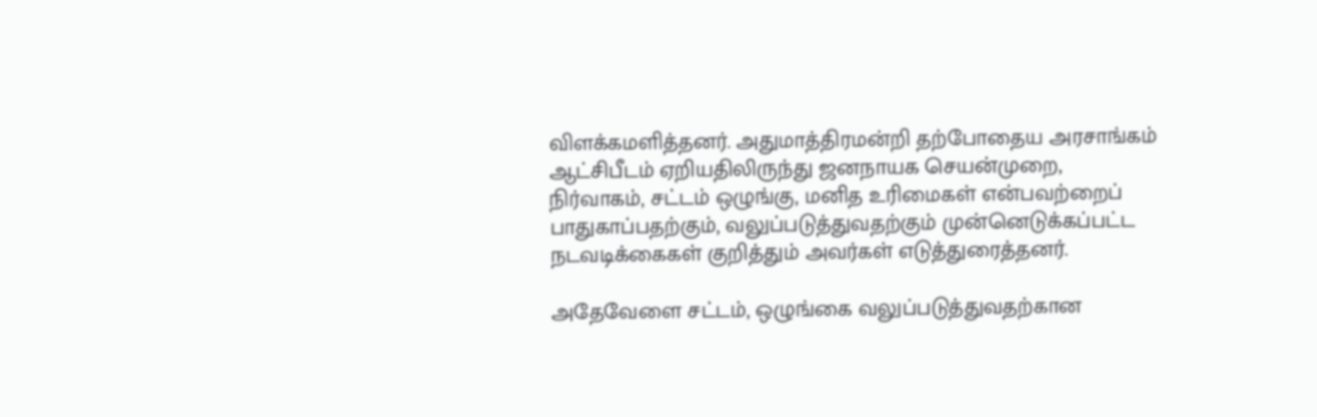விளக்கமளித்தனர். அதுமாத்திரமன்றி தற்போதைய அரசாங்கம் ஆட்சிபீடம் ஏறியதிலிருந்து ஜனநாயக செயன்முறை, நிர்வாகம், சட்டம் ஒழுங்கு, மனித உரிமைகள் என்பவற்றைப் பாதுகாப்பதற்கும், வலுப்படுத்துவதற்கும் முன்னெடுக்கப்பட்ட நடவடிக்கைகள் குறித்தும் அவர்கள் எடுத்துரைத்தனர்.

அதேவேளை சட்டம், ஒழுங்கை வலுப்படுத்துவதற்கான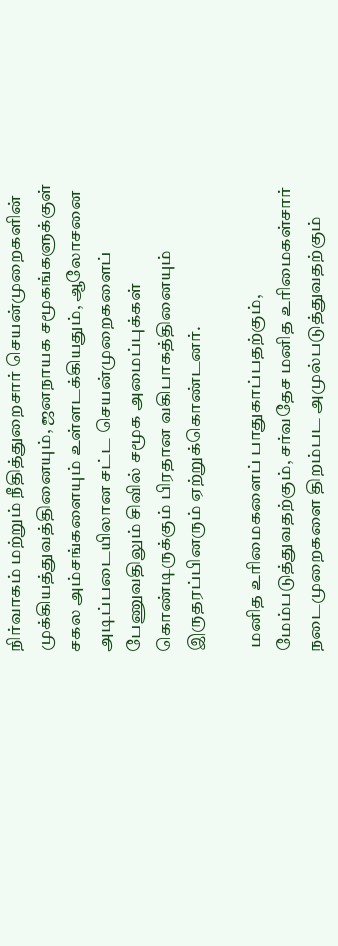நிர்வாகம் மற்றும் நீதித்துறைசார் செயன்முறைகளின் முக்கியத்துவத்தினையும், ஜனநாயக சமூகங்களுக்குள் சகல அம்சங்களையும் உள்ளடக்கியதும், ஆலோசனை அடிப்படையிலான சட்ட செயன்முறைகளைப் பேணுவதிலும் சிவில் சமூக அமைப்புக்கள் கொண்டிருக்கும் பிரதான வகிபாகத்தினையும் இருதரப்பினரும் ஏற்றுக்கொண்டனர்.

 மனித உரிமைகளைப் பாதுகாப்பதற்கும், மேம்படுத்துவதற்கும், சர்வதேச மனித உரிமைகள்சார் நடைமுறைகளை திறம்பட அமுல்படுத்துவதற்கும்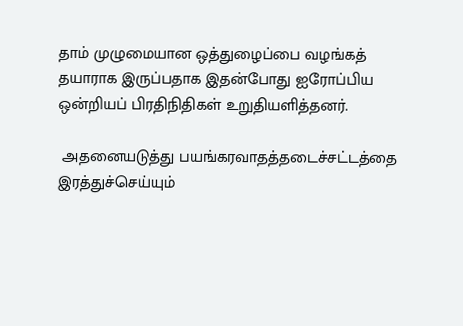தாம் முழுமையான ஒத்துழைப்பை வழங்கத் தயாராக இருப்பதாக இதன்போது ஐரோப்பிய ஒன்றியப் பிரதிநிதிகள் உறுதியளித்தனர்.

 அதனையடுத்து பயங்கரவாதத்தடைச்சட்டத்தை இரத்துச்செய்யும்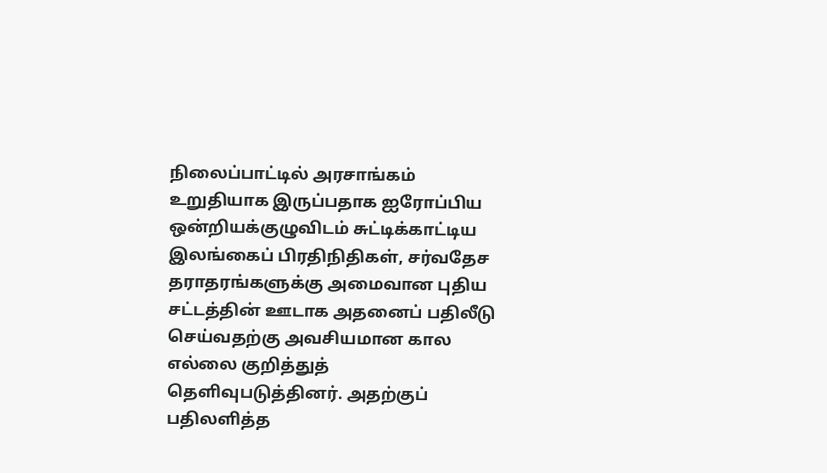நிலைப்பாட்டில் அரசாங்கம் உறுதியாக இருப்பதாக ஐரோப்பிய ஒன்றியக்குழுவிடம் சுட்டிக்காட்டிய இலங்கைப் பிரதிநிதிகள், சர்வதேச தராதரங்களுக்கு அமைவான புதிய சட்டத்தின் ஊடாக அதனைப் பதிலீடு செய்வதற்கு அவசியமான கால எல்லை குறித்துத் தெளிவுபடுத்தினர். அதற்குப் பதிலளித்த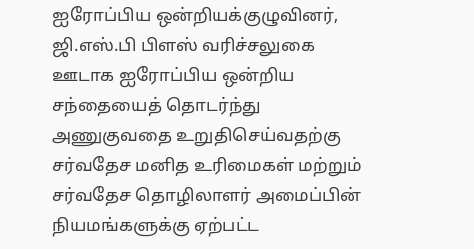ஐரோப்பிய ஒன்றியக்குழுவினர், ஜி.எஸ்.பி பிளஸ் வரிச்சலுகை ஊடாக ஐரோப்பிய ஒன்றிய சந்தையைத் தொடர்ந்து அணுகுவதை உறுதிசெய்வதற்கு சர்வதேச மனித உரிமைகள் மற்றும் சர்வதேச தொழிலாளர் அமைப்பின் நியமங்களுக்கு ஏற்பட்ட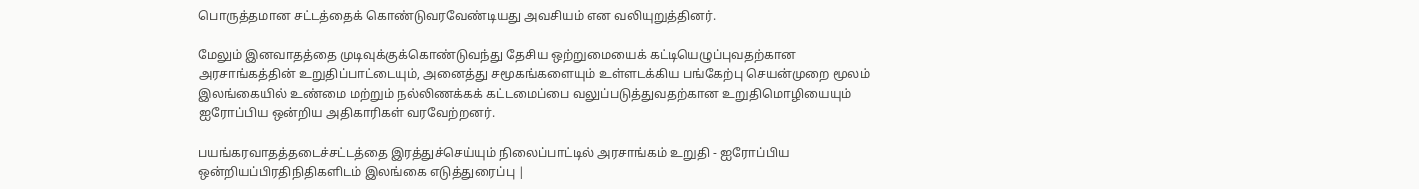பொருத்தமான சட்டத்தைக் கொண்டுவரவேண்டியது அவசியம் என வலியுறுத்தினர்.

மேலும் இனவாதத்தை முடிவுக்குக்கொண்டுவந்து தேசிய ஒற்றுமையைக் கட்டியெழுப்புவதற்கான அரசாங்கத்தின் உறுதிப்பாட்டையும், அனைத்து சமூகங்களையும் உள்ளடக்கிய பங்கேற்பு செயன்முறை மூலம் இலங்கையில் உண்மை மற்றும் நல்லிணக்கக் கட்டமைப்பை வலுப்படுத்துவதற்கான உறுதிமொழியையும் ஐரோப்பிய ஒன்றிய அதிகாரிகள் வரவேற்றனர்.

பயங்கரவாதத்தடைச்சட்டத்தை இரத்துச்செய்யும் நிலைப்பாட்டில் அரசாங்கம் உறுதி - ஐரோப்பிய ஒன்றியப்பிரதிநிதிகளிடம் இலங்கை எடுத்துரைப்பு |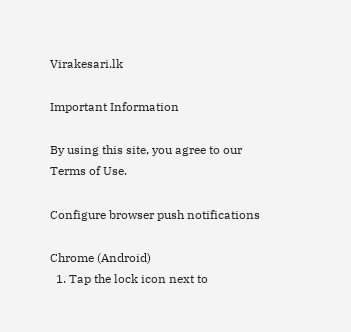Virakesari.lk

Important Information

By using this site, you agree to our Terms of Use.

Configure browser push notifications

Chrome (Android)
  1. Tap the lock icon next to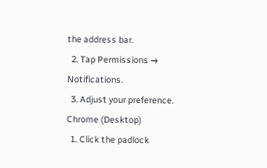the address bar.
  2. Tap Permissions → Notifications.
  3. Adjust your preference.
Chrome (Desktop)
  1. Click the padlock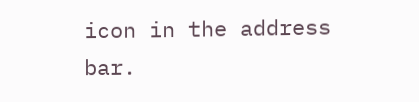icon in the address bar.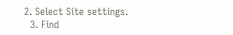2. Select Site settings.
  3. Find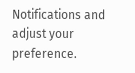Notifications and adjust your preference.